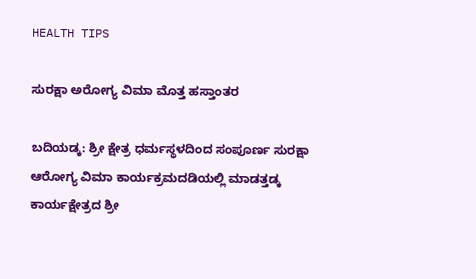HEALTH TIPS

ಸುರಕ್ಷಾ ಅರೋಗ್ಯ ವಿಮಾ ಮೊತ್ತ ಹಸ್ತಾಂತರ

ಬದಿಯಡ್ಕ: ಶ್ರೀ ಕ್ಷೇತ್ರ ಧರ್ಮಸ್ಥಳದಿಂದ ಸಂಪೂರ್ಣ ಸುರಕ್ಷಾ ಆರೋಗ್ಯ ವಿಮಾ ಕಾರ್ಯಕ್ರಮದಡಿಯಲ್ಲಿ ಮಾಡತ್ತಡ್ಕ ಕಾರ್ಯಕ್ಷೇತ್ರದ ಶ್ರೀ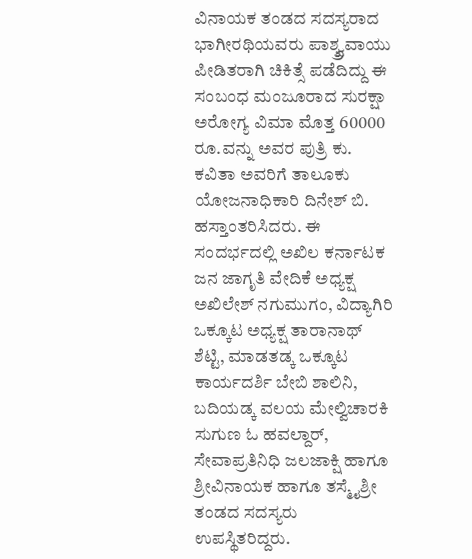ವಿನಾಯಕ ತಂಡದ ಸದಸ್ಯರಾದ ಭಾಗೀರಥಿಯವರು ಪಾಶ್ಶ್ರ್ವವಾಯು ಪೀಡಿತರಾಗಿ ಚಿಕಿತ್ಸೆ ಪಡೆದಿದ್ದು ಈ ಸಂಬಂಧ ಮಂಜೂರಾದ ಸುರಕ್ಷಾ ಅರೋಗ್ಯ ವಿಮಾ ಮೊತ್ತ 60000 ರೂ.ವನ್ನು ಅವರ ಪುತ್ರಿ ಕು. ಕವಿತಾ ಅವರಿಗೆ ತಾಲೂಕು ಯೋಜನಾಧಿಕಾರಿ ದಿನೇಶ್ ಬಿ. ಹಸ್ತಾಂತರಿಸಿದರು. ಈ ಸಂದರ್ಭದಲ್ಲಿ ಅಖಿಲ ಕರ್ನಾಟಕ ಜನ ಜಾಗೃತಿ ವೇದಿಕೆ ಅಧ್ಯಕ್ಷ ಅಖಿಲೇಶ್ ನಗುಮುಗಂ, ವಿದ್ಯಾಗಿರಿ ಒಕ್ಕೂಟ ಅಧ್ಯಕ್ಷ ತಾರಾನಾಥ್ ಶೆಟ್ಟಿ, ಮಾಡತಡ್ಕ ಒಕ್ಕೂಟ ಕಾರ್ಯದರ್ಶಿ ಬೇಬಿ ಶಾಲಿನಿ, ಬದಿಯಡ್ಕ ವಲಯ ಮೇಲ್ವಿಚಾರಕಿ ಸುಗುಣ ಓ ಹವಲ್ದಾರ್, ಸೇವಾಪ್ರತಿನಿಧಿ ಜಲಜಾಕ್ಷಿ ಹಾಗೂ ಶ್ರೀವಿನಾಯಕ ಹಾಗೂ ತಸ್ಮೈಶ್ರೀ ತಂಡದ ಸದಸ್ಯರು ಉಪಸ್ಥಿತರಿದ್ದರು.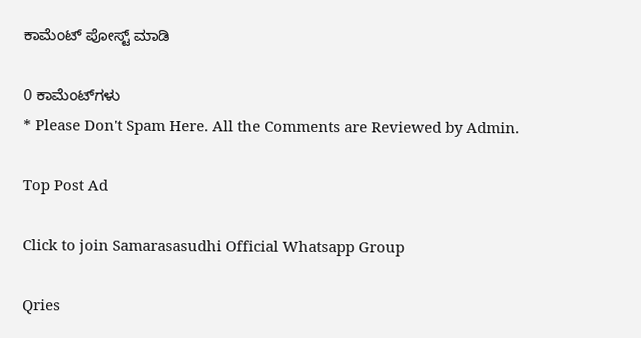ಕಾಮೆಂಟ್‌‌ ಪೋಸ್ಟ್‌ ಮಾಡಿ

0 ಕಾಮೆಂಟ್‌ಗಳು
* Please Don't Spam Here. All the Comments are Reviewed by Admin.

Top Post Ad

Click to join Samarasasudhi Official Whatsapp Group

Qries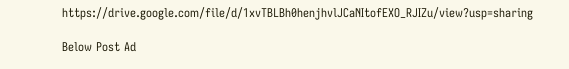https://drive.google.com/file/d/1xvTBLBh0henjhvlJCaNItofEXO_RJIZu/view?usp=sharing

Below Post Ad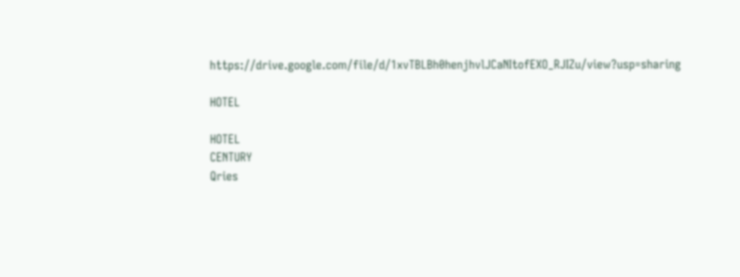https://drive.google.com/file/d/1xvTBLBh0henjhvlJCaNItofEXO_RJIZu/view?usp=sharing

HOTEL

HOTEL
CENTURY
Qries